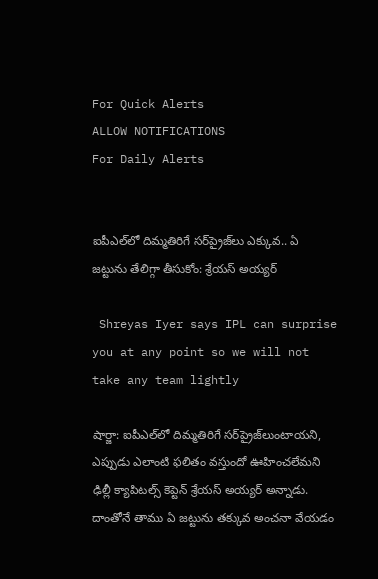For Quick Alerts
ALLOW NOTIFICATIONS
For Daily Alerts


ఐపీఎల్‌లో దిమ్మతిరిగే సర్‌ప్రైజ్‌లు ఎక్కువ.. ఏ జట్టును తేలిగ్గా తీసుకోం: శ్రేయస్ అయ్యర్

 Shreyas Iyer says IPL can surprise you at any point so we will not take any team lightly

షార్జా: ఐపీఎల్‌లో దిమ్మతిరిగే సర్‌ప్రైజ్‌లుంటాయని, ఎప్పుడు ఎలాంటి ఫలితం వస్తుందో ఊహించలేమని ఢిల్లీ క్యాపిటల్స్ కెప్టెన్ శ్రేయస్ అయ్యర్ అన్నాడు. దాంతోనే తాము ఏ జట్టును తక్కువ అంచనా వేయడం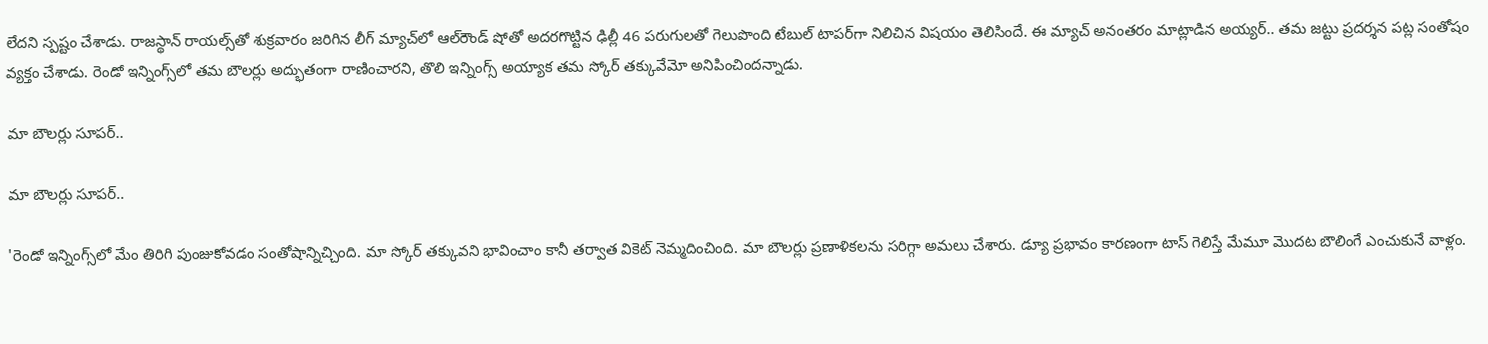లేదని స్పష్టం చేశాడు. రాజస్థాన్ రాయల్స్‌తో శుక్రవారం జరిగిన లీగ్ మ్యాచ్‌లో ఆల్‌రౌండ్ షోతో అదరగొట్టిన ఢిల్లీ 46 పరుగులతో గెలుపొంది టేబుల్ టాపర్‌గా నిలిచిన విషయం తెలిసిందే. ఈ మ్యాచ్ అనంతరం మాట్లాడిన అయ్యర్.. తమ జట్టు ప్రదర్శన పట్ల సంతోషం వ్యక్తం చేశాడు. రెండో ఇన్నింగ్స్‌లో తమ బౌలర్లు అద్భుతంగా రాణించారని, తొలి ఇన్నింగ్స్‌ అయ్యాక తమ స్కోర్‌ తక్కువేమో అనిపించిందన్నాడు.

మా బౌలర్లు సూపర్..

మా బౌలర్లు సూపర్..

'రెండో ఇన్నింగ్స్‌లో మేం తిరిగి పుంజుకోవడం సంతోషాన్నిచ్చింది. మా స్కోర్‌ తక్కువని భావించాం కానీ తర్వాత వికెట్‌ నెమ్మదించింది. మా బౌలర్లు ప్రణాళికలను సరిగ్గా అమలు చేశారు. డ్యూ ప్రభావం కారణంగా టాస్‌ గెలిస్తే మేమూ మొదట బౌలింగే ఎంచుకునే వాళ్లం.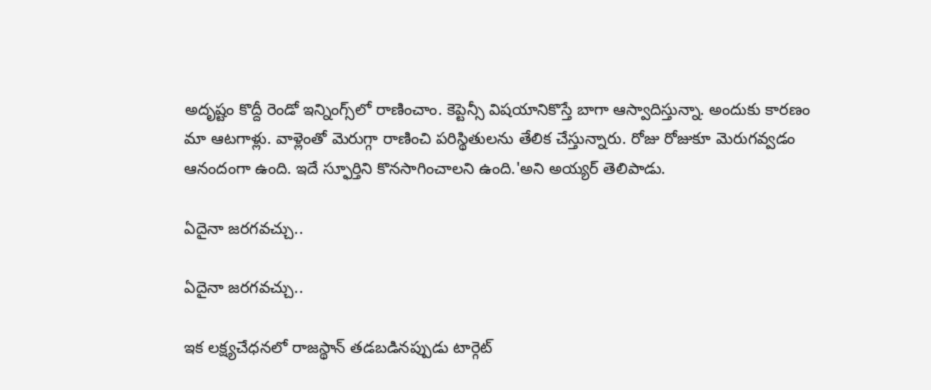అదృష్టం కొద్దీ రెండో ఇన్నింగ్స్‌లో రాణించాం. కెప్టెన్సీ విషయానికొస్తే బాగా ఆస్వాదిస్తున్నా. అందుకు కారణం మా ఆటగాళ్లు. వాళ్లెంతో మెరుగ్గా రాణించి పరిస్థితులను తేలిక చేస్తున్నారు. రోజు రోజుకూ మెరుగవ్వడం ఆనందంగా ఉంది. ఇదే స్ఫూర్తిని కొనసాగించాలని ఉంది.'అని అయ్యర్ తెలిపాడు.

ఏదైనా జరగవచ్చు..

ఏదైనా జరగవచ్చు..

ఇక లక్ష్యచేధనలో రాజస్థాన్ తడబడినప్పుడు టార్గెట్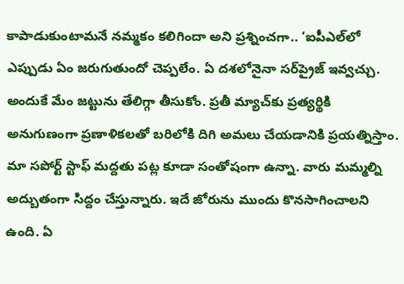కాపాడుకుంటామనే నమ్మకం కలిగిందా అని ప్రశ్నించగా.. ‘ఐపీఎల్‌లో ఎప్పుడు ఏం జరుగుతుందో చెప్పలేం. ఏ దశలోనైనా సర్‌ప్రైజ్ ఇవ్వచ్చు. అందుకే మేం జట్టును తేలిగ్గా తీసుకోం. ప్రతీ మ్యాచ్‌కు ప్రత్యర్థికి అనుగుణంగా ప్రణాళికలతో బరిలోకి దిగి అమలు చేయడానికి ప్రయత్నిస్తాం. మా సపోర్ట్ స్టాఫ్ మద్దతు పట్ల కూడా సంతోషంగా ఉన్నా. వారు మమ్మల్ని అద్బుతంగా సిద్దం చేస్తున్నారు. ఇదే జోరును ముందు కొనసాగించాలని ఉంది. ఏ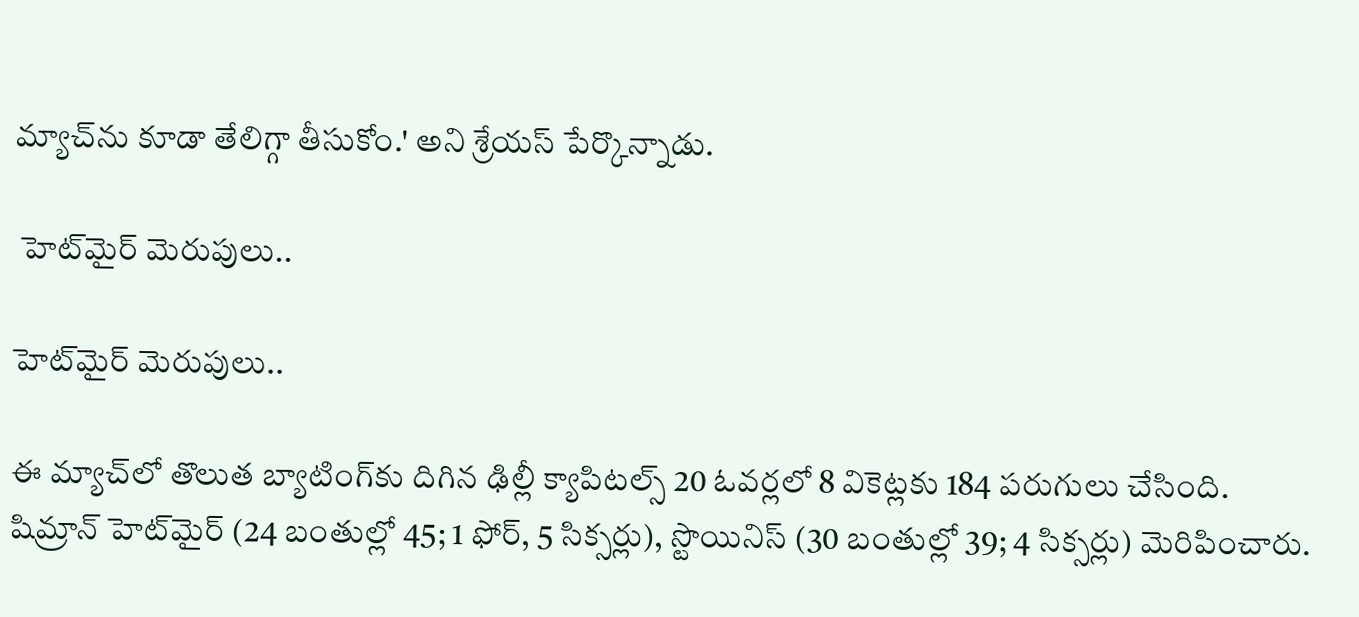మ్యాచ్‌ను కూడా తేలిగ్గా తీసుకోం.' అని శ్రేయస్‌ పేర్కొన్నాడు.

 హెట్‌మైర్ మెరుపులు..

హెట్‌మైర్ మెరుపులు..

ఈ మ్యాచ్‌లో తొలుత బ్యాటింగ్‌కు దిగిన ఢిల్లీ క్యాపిటల్స్‌ 20 ఓవర్లలో 8 వికెట్లకు 184 పరుగులు చేసింది. షిమ్రాన్‌ హెట్‌మైర్‌ (24 బంతుల్లో 45; 1 ఫోర్, 5 సిక్సర్లు), స్టొయినిస్‌ (30 బంతుల్లో 39; 4 సిక్సర్లు) మెరిపించారు.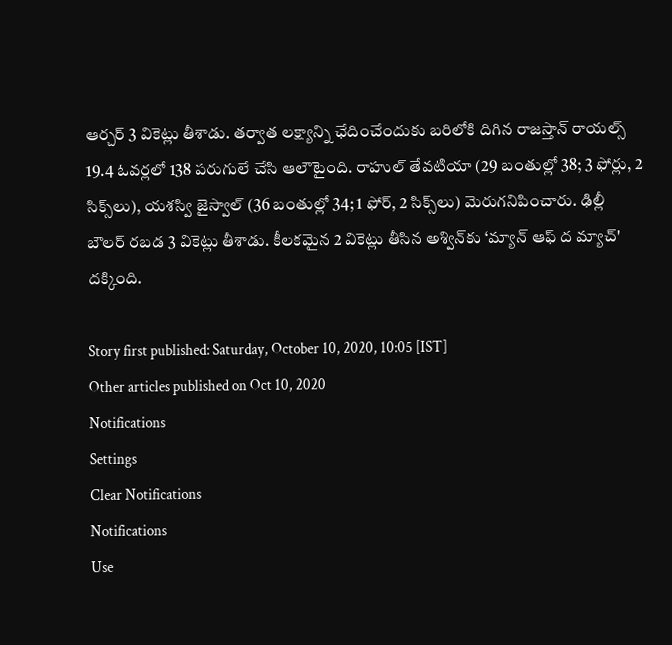ఆర్చర్‌ 3 వికెట్లు తీశాడు. తర్వాత లక్ష్యాన్ని ఛేదించేందుకు బరిలోకి దిగిన రాజస్తాన్‌ రాయల్స్‌ 19.4 ఓవర్లలో 138 పరుగులే చేసి ఆలౌటైంది. రాహుల్‌ తేవటియా (29 బంతుల్లో 38; 3 ఫోర్లు, 2 సిక్స్‌లు), యశస్వి జైస్వాల్‌ (36 బంతుల్లో 34; 1 ఫోర్, 2 సిక్స్‌లు) మెరుగనిపించారు. ఢిల్లీ బౌలర్‌ రబడ 3 వికెట్లు తీశాడు. కీలకమైన 2 వికెట్లు తీసిన అశ్విన్‌కు ‘మ్యాన్‌ ఆఫ్‌ ద మ్యాచ్‌' దక్కింది.

Story first published: Saturday, October 10, 2020, 10:05 [IST]
Other articles published on Oct 10, 2020
Notifications
Settings
Clear Notifications
Notifications
Use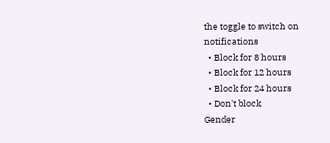the toggle to switch on notifications
  • Block for 8 hours
  • Block for 12 hours
  • Block for 24 hours
  • Don't block
Gender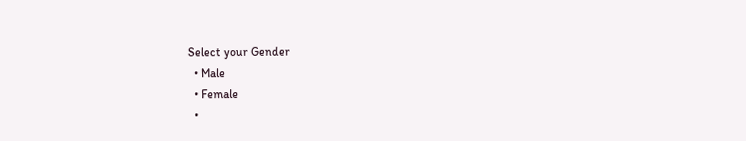Select your Gender
  • Male
  • Female
  •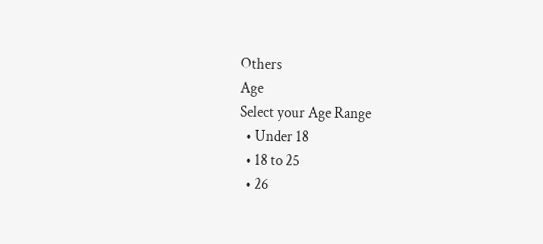Others
Age
Select your Age Range
  • Under 18
  • 18 to 25
  • 26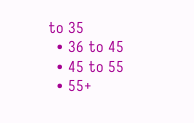to 35
  • 36 to 45
  • 45 to 55
  • 55+